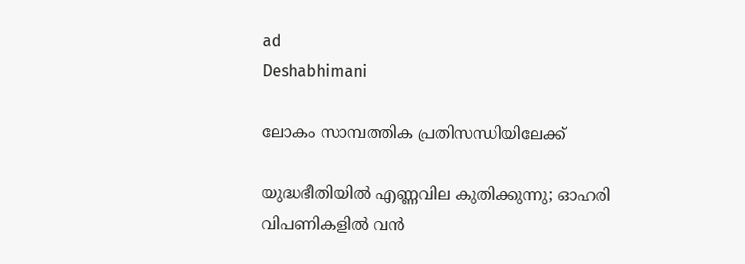ad
Deshabhimani

ലോകം സാമ്പത്തിക പ്രതിസന്ധിയിലേക്ക്

യുദ്ധഭീതിയിൽ എണ്ണവില കുതിക്കുന്നു; ഓഹരി വിപണികളിൽ വൻ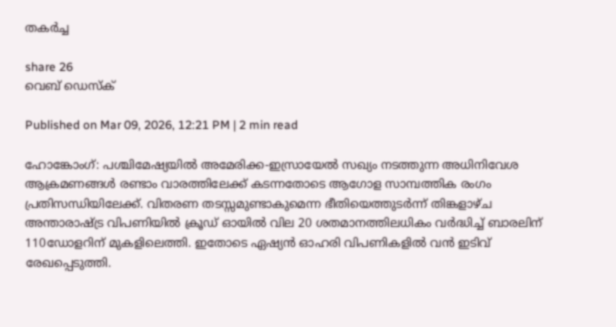തകർച്ച

share 26
വെബ് ഡെസ്ക്

Published on Mar 09, 2026, 12:21 PM | 2 min read

ഹോങ്കോംഗ്: പശ്ചിമേഷ്യയിൽ അമേരിക്ക-ഇസ്രായേൽ സഖ്യം നടത്തുന്ന അധിനിവേശ ആക്രമണങ്ങൾ രണ്ടാം വാരത്തിലേക്ക് കടന്നതോടെ ആഗോള സാമ്പത്തിക രംഗം പ്രതിസന്ധിയിലേക്ക്. വിതരണ തടസ്സമുണ്ടാകുമെന്ന ഭീതിയെത്തുടർന്ന് തിങ്കളാഴ്ച അന്താരാഷ്ട്ര വിപണിയിൽ ക്രൂഡ് ഓയിൽ വില 20 ശതമാനത്തിലധികം വർദ്ധിച്ച് ബാരലിന് 110ഡോളറിന് മുകളിലെത്തി. ഇതോടെ ഏഷ്യൻ ഓഹരി വിപണികളിൽ വൻ ഇടിവ് രേഖപ്പെടുത്തി.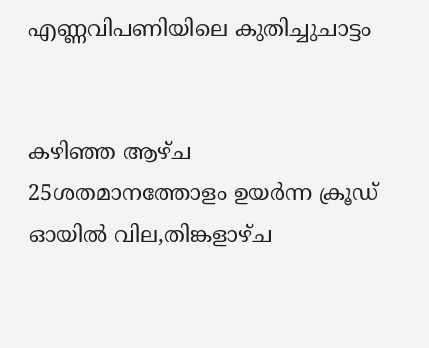എണ്ണവിപണിയിലെ കുതിച്ചുചാട്ടം


കഴിഞ്ഞ ആഴ്ച 25ശതമാനത്തോളം ഉയർന്ന ക്രൂഡ് ഓയിൽ വില,തിങ്കളാഴ്ച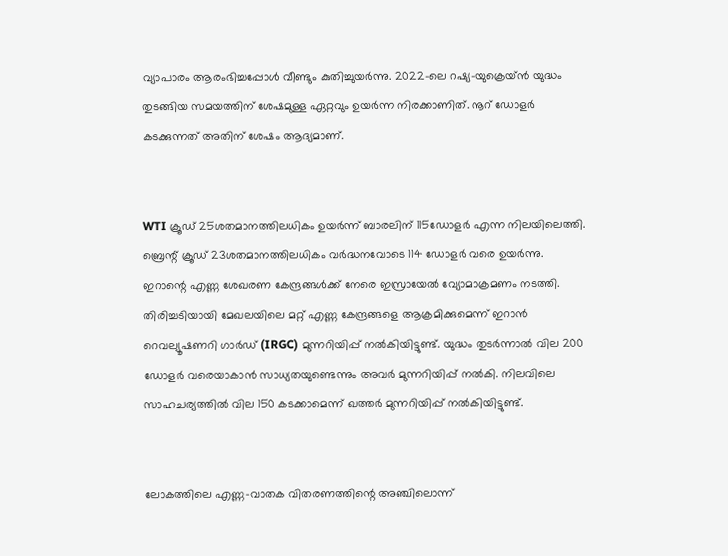വ്യാപാരം ആരംഭിച്ചപ്പോൾ വീണ്ടും കുതിച്ചുയർന്നു. 2022-ലെ റഷ്യ-യുക്രെയ്ൻ യുദ്ധം തുടങ്ങിയ സമയത്തിന് ശേഷമുള്ള ഏറ്റവും ഉയർന്ന നിരക്കാണിത്. നൂറ് ഡോളര്‍ കടക്കുന്നത് അതിന് ശേഷം ആദ്യമാണ്.


WTI ക്രൂഡ് 25ശതമാനത്തിലധികം ഉയർന്ന് ബാരലിന് 115ഡോളര്‍ എന്ന നിലയിലെത്തി. ബ്രെന്റ് ക്രൂഡ് 23ശതമാനത്തിലധികം വർദ്ധനവോടെ 114 ഡോളര്‍ വരെ ഉയർന്നു. ഇറാന്റെ എണ്ണ ശേഖരണ കേന്ദ്രങ്ങൾക്ക് നേരെ ഇസ്രായേൽ വ്യോമാക്രമണം നടത്തി. തിരിച്ചടിയായി മേഖലയിലെ മറ്റ് എണ്ണ കേന്ദ്രങ്ങളെ ആക്രമിക്കുമെന്ന് ഇറാൻ റെവല്യൂഷണറി ഗാർഡ് (IRGC) മുന്നറിയിപ്പ് നൽകിയിട്ടുണ്ട്. യുദ്ധം തുടർന്നാൽ വില 200 ഡോളർ വരെയാകാൻ സാധ്യതയുണ്ടെന്നും അവർ മുന്നറിയിപ്പ് നൽകി. നിലവിലെ സാഹചര്യത്തിൽ വില 150 കടക്കാമെന്ന് ഖത്തര്‍ മുന്നറിയിപ്പ് നൽകിയിട്ടുണ്ട്.


ലോകത്തിലെ എണ്ണ-വാതക വിതരണത്തിന്റെ അഞ്ചിലൊന്ന്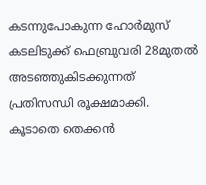കടന്നുപോകുന്ന ഹോർമുസ് കടലിടുക്ക് ഫെബ്രുവരി 28മുതൽ അടഞ്ഞുകിടക്കുന്നത് പ്രതിസന്ധി രൂക്ഷമാക്കി. കൂടാതെ തെക്കൻ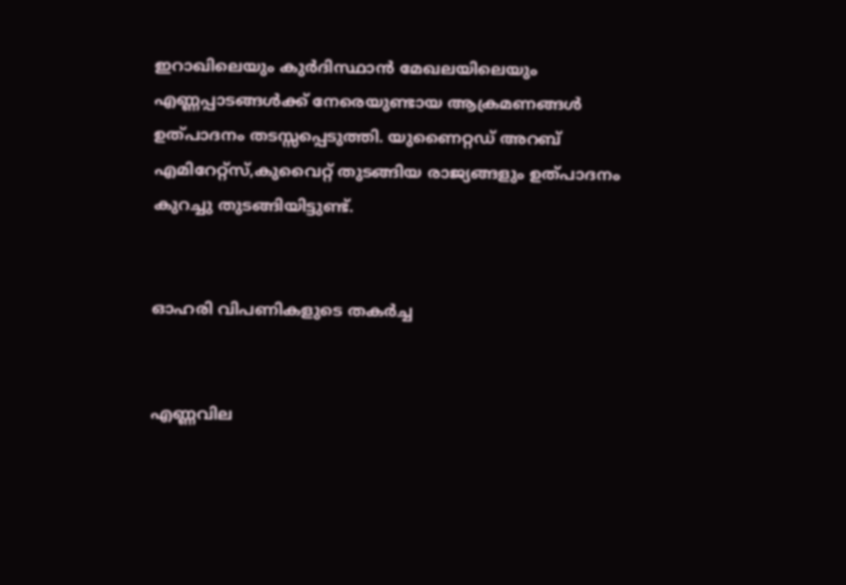ഇറാഖിലെയും കുർദിസ്ഥാൻ മേഖലയിലെയും എണ്ണപ്പാടങ്ങൾക്ക് നേരെയുണ്ടായ ആക്രമണങ്ങൾ ഉത്പാദനം തടസ്സപ്പെടുത്തി. യുണൈറ്റഡ് അറബ് എമിറേറ്റ്സ്,കുവൈറ്റ് തുടങ്ങിയ രാജ്യങ്ങളും ഉത്പാദനം കുറച്ചു തുടങ്ങിയിട്ടുണ്ട്.


ഓഹരി വിപണികളുടെ തകർച്ച


എണ്ണവില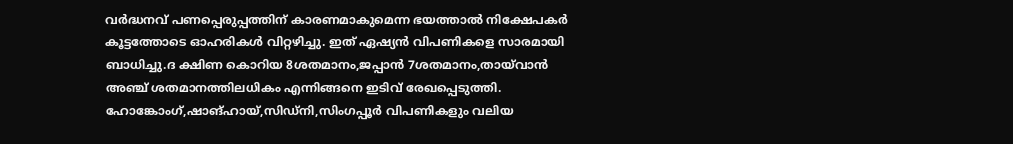വർദ്ധനവ് പണപ്പെരുപ്പത്തിന് കാരണമാകുമെന്ന ഭയത്താൽ നിക്ഷേപകർ കൂട്ടത്തോടെ ഓഹരികൾ വിറ്റഴിച്ചു. ഇത് ഏഷ്യൻ വിപണികളെ സാരമായി ബാധിച്ചു.ദ ക്ഷിണ കൊറിയ 8ശതമാനം,ജപ്പാൻ 7ശതമാനം,തായ്‌വാൻ അഞ്ച് ശതമാനത്തിലധികം എന്നിങ്ങനെ ഇടിവ് രേഖപ്പെടുത്തി. ഹോങ്കോംഗ്,ഷാങ്ഹായ്,സിഡ്നി,സിംഗപ്പൂർ വിപണികളും വലിയ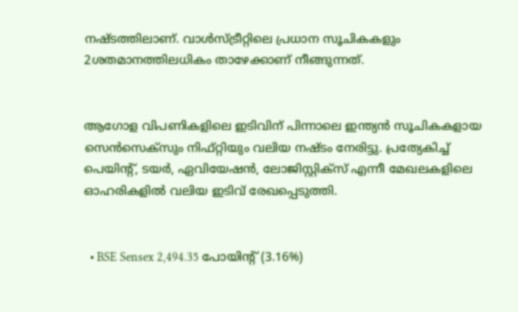നഷ്ടത്തിലാണ്. വാൾസ്ട്രീറ്റിലെ പ്രധാന സൂചികകളും 2ശതമാനത്തിലധികം താഴേക്കാണ് നീങ്ങുന്നത്.


ആഗോള വിപണികളിലെ ഇടിവിന് പിന്നാലെ ഇന്ത്യൻ സൂചികകളായ സെൻസെക്സും നിഫ്റ്റിയും വലിയ നഷ്ടം നേരിട്ടു. പ്രത്യേകിച്ച് പെയിന്റ്, ടയർ, ഏവിയേഷൻ, ലോജിസ്റ്റിക്സ് എന്നീ മേഖലകളിലെ ഓഹരികളിൽ വലിയ ഇടിവ് രേഖപ്പെടുത്തി.


  • BSE Sensex 2,494.35 പോയിന്റ് (3.16%)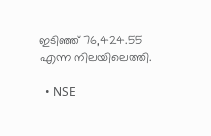ഇടിഞ്ഞ് 76,424.55 എന്ന നിലയിലെത്തി.

  • NSE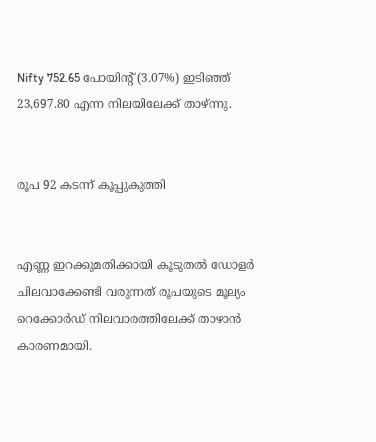Nifty 752.65 പോയിന്റ് (3.07%) ഇടിഞ്ഞ് 23,697.80 എന്ന നിലയിലേക്ക് താഴ്ന്നു.


രൂപ 92 കടന്ന് കൂപ്പുകുത്തി


എണ്ണ ഇറക്കുമതിക്കായി കൂടുതൽ ഡോളർ ചിലവാക്കേണ്ടി വരുന്നത് രൂപയുടെ മൂല്യം റെക്കോർഡ് നിലവാരത്തിലേക്ക് താഴാൻ കാരണമായി.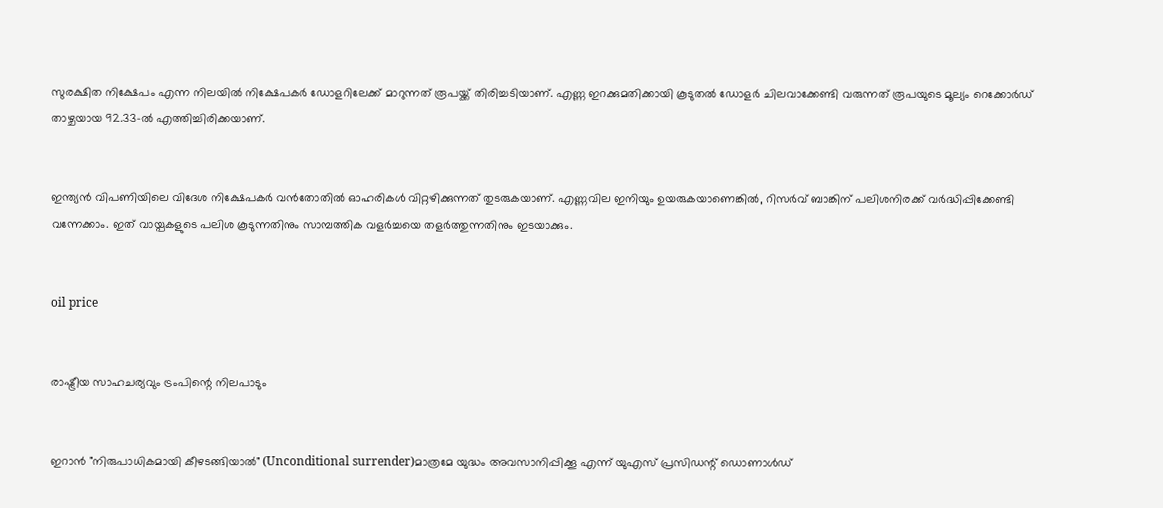സുരക്ഷിത നിക്ഷേപം എന്ന നിലയിൽ നിക്ഷേപകർ ഡോളറിലേക്ക് മാറുന്നത് രൂപയ്ക്ക് തിരിച്ചടിയാണ്. എണ്ണ ഇറക്കുമതിക്കായി കൂടുതൽ ഡോളർ ചിലവാക്കേണ്ടി വരുന്നത് രൂപയുടെ മൂല്യം റെക്കോർഡ് താഴ്ചയായ 92.33-ൽ എത്തിച്ചിരിക്കയാണ്.


ഇന്ത്യൻ വിപണിയിലെ വിദേശ നിക്ഷേപകർ വൻതോതിൽ ഓഹരികൾ വിറ്റഴിക്കുന്നത് തുടരുകയാണ്. എണ്ണവില ഇനിയും ഉയരുകയാണെങ്കിൽ, റിസർവ് ബാങ്കിന് പലിശനിരക്ക് വർദ്ധിപ്പിക്കേണ്ടി വന്നേക്കാം. ഇത് വായ്പകളുടെ പലിശ കൂടുന്നതിനും സാമ്പത്തിക വളർച്ചയെ തളര്‍ത്തുന്നതിനും ഇടയാക്കും.


oil price


രാഷ്ട്രീയ സാഹചര്യവും ട്രംപിന്റെ നിലപാടും


ഇറാൻ "നിരുപാധികമായി കീഴടങ്ങിയാൽ" (Unconditional surrender)മാത്രമേ യുദ്ധം അവസാനിപ്പിക്കൂ എന്ന് യുഎസ് പ്രസിഡന്റ് ഡൊണാൾഡ്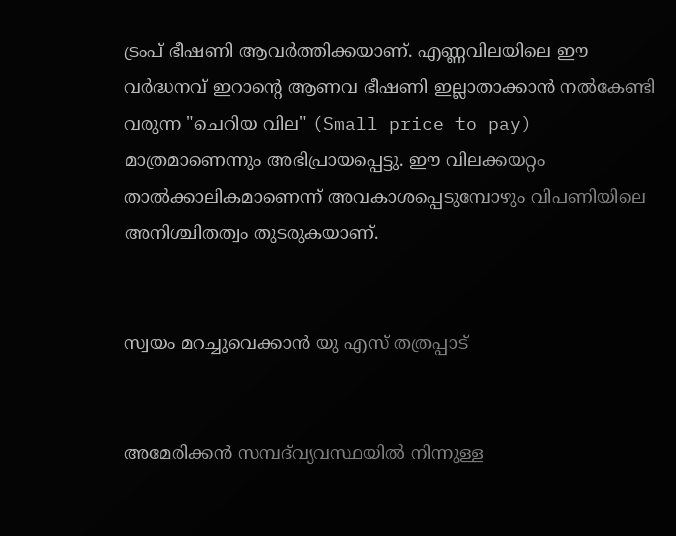ട്രംപ് ഭീഷണി ആവര്‍ത്തിക്കയാണ്. എണ്ണവിലയിലെ ഈ വർദ്ധനവ് ഇറാന്റെ ആണവ ഭീഷണി ഇല്ലാതാക്കാൻ നൽകേണ്ടി വരുന്ന "ചെറിയ വില" (Small price to pay) മാത്രമാണെന്നും അഭിപ്രായപ്പെട്ടു. ഈ വിലക്കയറ്റം താൽക്കാലികമാണെന്ന് അവകാശപ്പെടുമ്പോഴും വിപണിയിലെ അനിശ്ചിതത്വം തുടരുകയാണ്.


സ്വയം മറച്ചുവെക്കാൻ യു എസ് തത്രപ്പാട്


അമേരിക്കൻ സമ്പദ്‌വ്യവസ്ഥയിൽ നിന്നുള്ള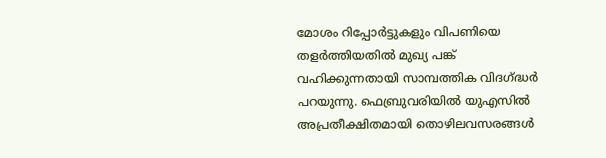മോശം റിപ്പോർട്ടുകളും വിപണിയെ തളർത്തിയതിൽ മുഖ്യ പങ്ക് വഹിക്കുന്നതായി സാമ്പത്തിക വിദഗ്ദ്ധര്‍ പറയുന്നു. ഫെബ്രുവരിയിൽ യുഎസിൽ അപ്രതീക്ഷിതമായി തൊഴിലവസരങ്ങൾ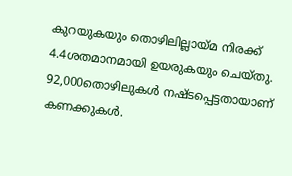കുറയുകയും തൊഴിലില്ലായ്മ നിരക്ക് 4.4ശതമാനമായി ഉയരുകയും ചെയ്തു. 92,000തൊഴിലുകൾ നഷ്ടപ്പെട്ടതായാണ് കണക്കുകൾ.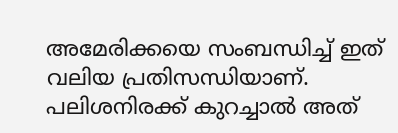അമേരിക്കയെ സംബന്ധിച്ച് ഇത് വലിയ പ്രതിസന്ധിയാണ്. പലിശനിരക്ക് കുറച്ചാൽ അത്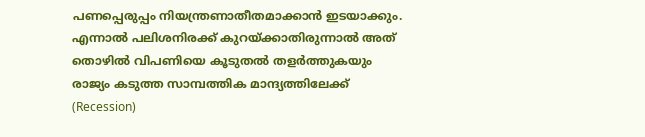പണപ്പെരുപ്പം നിയന്ത്രണാതീതമാക്കാൻ ഇടയാക്കും. എന്നാൽ പലിശനിരക്ക് കുറയ്ക്കാതിരുന്നാൽ അത് തൊഴിൽ വിപണിയെ കൂടുതൽ തളർത്തുകയും രാജ്യം കടുത്ത സാമ്പത്തിക മാന്ദ്യത്തിലേക്ക് (Recession)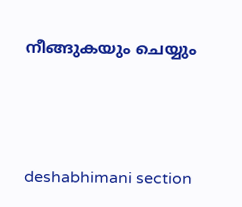നീങ്ങുകയും ചെയ്യും




deshabhimani section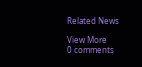Related News

View More
0 comments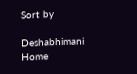Sort by

Deshabhimani
Home